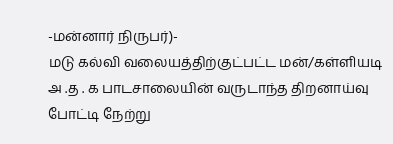-மன்னார் நிருபர்)-
மடு கல்வி வலையத்திற்குட்பட்ட மன்/கள்ளியடி அ .த . க பாடசாலையின் வருடாந்த திறனாய்வு போட்டி நேற்று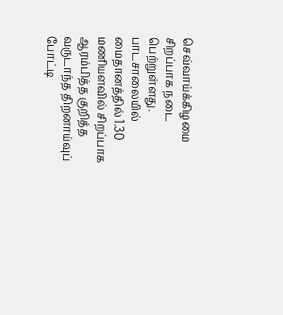செவ்வாய்க்கிழமை சிறப்பாக நடை பெற்றுள்ளது.
பாடசாலையில் மைதானத்தில் 1.30 மணியளவில் சிறப்பாக ஆரம்பித்த குறித்த வருடாந்த திறனாய்வுப் போட்டி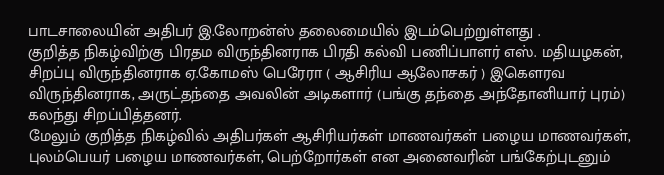பாடசாலையின் அதிபர் இ.லோறன்ஸ் தலைமையில் இடம்பெற்றுள்ளது .
குறித்த நிகழ்விற்கு பிரதம விருந்தினராக பிரதி கல்வி பணிப்பாளர் எஸ். மதியழகன், சிறப்பு விருந்தினராக ஏ.கோமஸ் பெரேரா ( ஆசிரிய ஆலோசகர் ) இகௌரவ விருந்தினராக, அருட்தந்தை அவலின் அடிகளார் (பங்கு தந்தை அந்தோனியார் புரம்) கலந்து சிறப்பித்தனர்.
மேலும் குறித்த நிகழ்வில் அதிபர்கள் ஆசிரியர்கள் மாணவர்கள் பழைய மாணவர்கள், புலம்பெயர் பழைய மாணவர்கள், பெற்றோர்கள் என அனைவரின் பங்கேற்புடனும்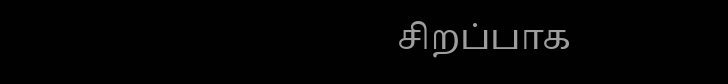சிறப்பாக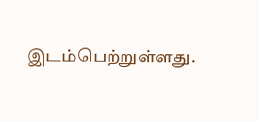இடம்பெற்றுள்ளது.